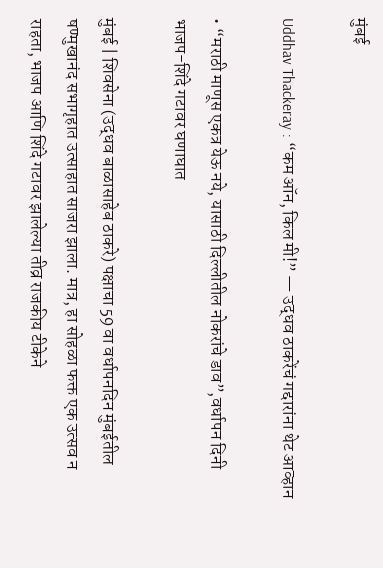मुंबई

Uddhav Thackeray : “कम ऑन, किल मी!” — उद्धव ठाकरेंचं गद्दारांना थेट आव्हान

• “मराठी माणूस एकत्र येऊ नये, यासाठी दिल्लीतील नोकरांचे डाव”,वर्धापन दिनी भाजप-शिंदे गटावर घणाघात

मुंबई | शिवसेना (उद्धव बाळासाहेब ठाकरे) पक्षाचा 59 वा वर्धापनदिन मुंबईतील षण्मुखानंद सभागृहात उत्साहात साजरा झाला. मात्र, हा सोहळा फक्त एक उत्सव न राहता, भाजप आणि शिंदे गटावर झालेल्या तीव्र राजकीय टीकेने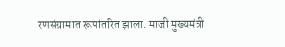रणसंग्रामात रूपांतरित झाला. माजी मुख्यमंत्री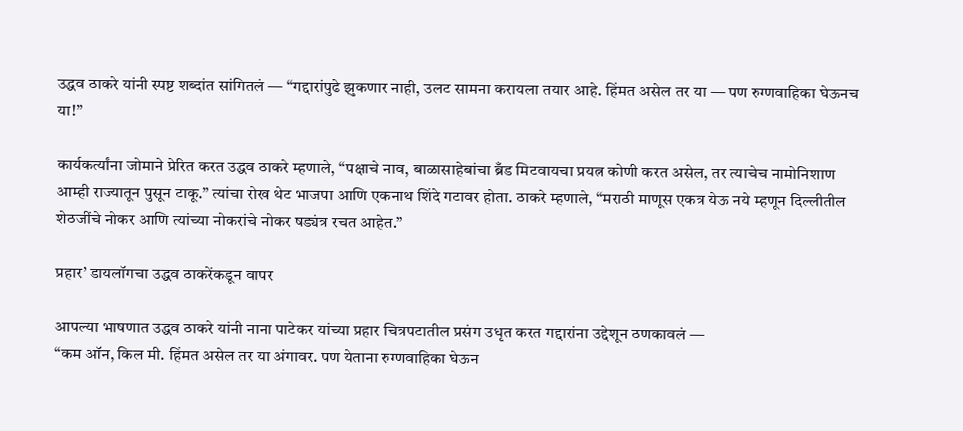उद्धव ठाकरे यांनी स्पष्ट शब्दांत सांगितलं — “गद्दारांपुढे झुकणार नाही, उलट सामना करायला तयार आहे. हिंमत असेल तर या — पण रुग्णवाहिका घेऊनच या!”

कार्यकर्त्यांना जोमाने प्रेरित करत उद्धव ठाकरे म्हणाले, “पक्षाचे नाव, बाळासाहेबांचा ब्रँड मिटवायचा प्रयत्न कोणी करत असेल, तर त्याचेच नामोनिशाण आम्ही राज्यातून पुसून टाकू.” त्यांचा रोख थेट भाजपा आणि एकनाथ शिंदे गटावर होता. ठाकरे म्हणाले, “मराठी माणूस एकत्र येऊ नये म्हणून दिल्लीतील शेठजींचे नोकर आणि त्यांच्या नोकरांचे नोकर षड्यंत्र रचत आहेत.”

प्रहार’ डायलॉगचा उद्धव ठाकरेंकडून वापर

आपल्या भाषणात उद्धव ठाकरे यांनी नाना पाटेकर यांच्या प्रहार चित्रपटातील प्रसंग उधृत करत गद्दारांना उद्देशून ठणकावलं —
“कम ऑन, किल मी. हिंमत असेल तर या अंगावर. पण येताना रुग्णवाहिका घेऊन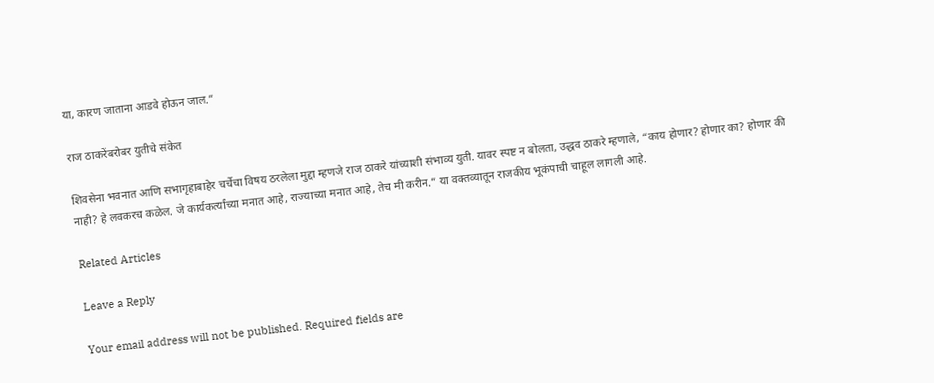या, कारण जाताना आडवे होऊन जाल.”

राज ठाकरेंबरोबर युतीचे संकेत

शिवसेना भवनात आणि सभागृहाबाहेर चर्चेचा विषय ठरलेला मुद्दा म्हणजे राज ठाकरे यांच्याशी संभाव्य युती. यावर स्पष्ट न बोलता, उद्धव ठाकरे म्हणाले, “काय होणार? होणार का? होणार की नाही? हे लवकरच कळेल. जे कार्यकर्त्यांच्या मनात आहे, राज्याच्या मनात आहे, तेच मी करीन.” या वक्तव्यातून राजकीय भूकंपाची चाहूल लागली आहे.

Related Articles

Leave a Reply

Your email address will not be published. Required fields are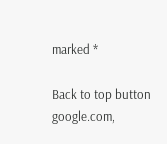marked *

Back to top button
google.com,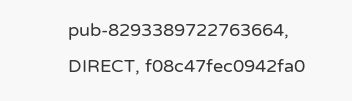pub-8293389722763664, DIRECT, f08c47fec0942fa0